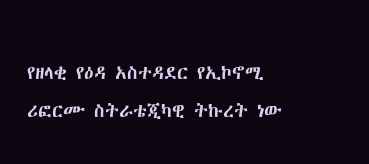የዘላቂ የዕዳ አስተዳደር የኢኮኖሚ ሪፎርሙ ስትራቴጂካዊ ትኩረት ነው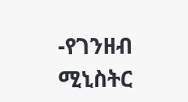-የገንዘብ ሚኒስትር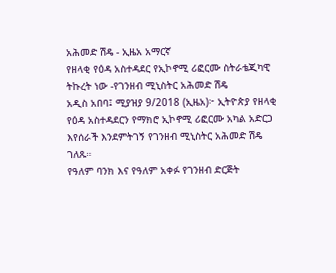አሕመድ ሽዴ - ኢዜአ አማርኛ
የዘላቂ የዕዳ አስተዳደር የኢኮኖሚ ሪፎርሙ ስትራቴጂካዊ ትኩረት ነው -የገንዘብ ሚኒስትር አሕመድ ሽዴ
አዲስ አበባ፤ ሚያዝያ 9/2018 (ኢዜአ)፦ ኢትዮጵያ የዘላቂ የዕዳ አስተዳደርን የማክሮ ኢኮኖሚ ሪፎርሙ አካል አድርጋ እየሰራች እንደምትገኝ የገንዘብ ሚኒስትር አሕመድ ሽዴ ገለጹ።
የዓለም ባንክ እና የዓለም አቀፉ የገንዘብ ድርጅት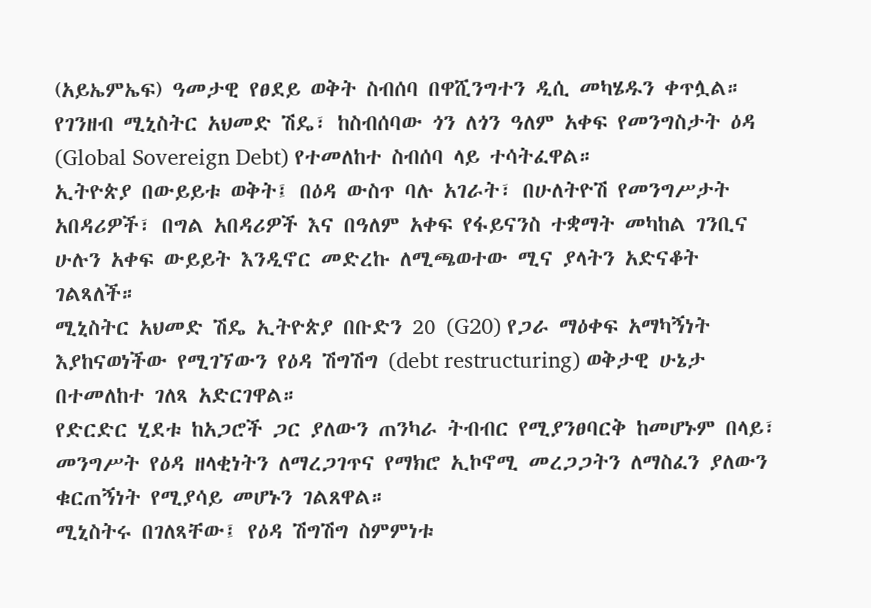(አይኤምኤፍ) ዓመታዊ የፀደይ ወቅት ስብሰባ በዋሺንግተን ዲሲ መካሄዱን ቀጥሏል።
የገንዘብ ሚኒስትር አህመድ ሽዴ፣ ከስብሰባው ጎን ለጎን ዓለም አቀፍ የመንግስታት ዕዳ (Global Sovereign Debt) የተመለከተ ስብሰባ ላይ ተሳትፈዋል።
ኢትዮጵያ በውይይቱ ወቅት፤ በዕዳ ውስጥ ባሉ አገራት፣ በሁለትዮሽ የመንግሥታት አበዳሪዎች፣ በግል አበዳሪዎች እና በዓለም አቀፍ የፋይናንስ ተቋማት መካከል ገንቢና ሁሉን አቀፍ ውይይት እንዲኖር መድረኩ ለሚጫወተው ሚና ያላትን አድናቆት ገልጻለች።
ሚኒስትር አህመድ ሽዴ ኢትዮጵያ በቡድን 20 (G20) የጋራ ማዕቀፍ አማካኝነት እያከናወነችው የሚገኘውን የዕዳ ሽግሽግ (debt restructuring) ወቅታዊ ሁኔታ በተመለከተ ገለጻ አድርገዋል።
የድርድር ሂደቱ ከአጋሮች ጋር ያለውን ጠንካራ ትብብር የሚያንፀባርቅ ከመሆኑም በላይ፣ መንግሥት የዕዳ ዘላቂነትን ለማረጋገጥና የማክሮ ኢኮኖሚ መረጋጋትን ለማስፈን ያለውን ቁርጠኝነት የሚያሳይ መሆኑን ገልጸዋል።
ሚኒስትሩ በገለጻቸው፤ የዕዳ ሽግሽግ ስምምነቱ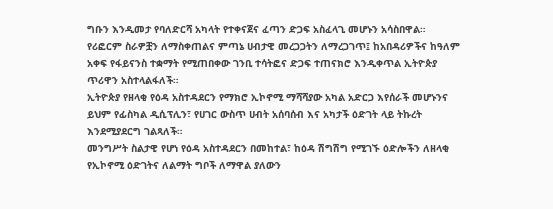ግቡን እንዲመታ የባለድርሻ አካላት የተቀናጀና ፈጣን ድጋፍ አስፈላጊ መሆኑን አሳስበዋል።
የሪፎርም ስራዎቿን ለማስቀጠልና ምጣኔ ሀብታዊ መረጋጋትን ለማረጋገጥ፤ ከአበዳሪዎችና ከዓለም አቀፍ የፋይናንስ ተቋማት የሚጠበቀው ገንቢ ተሳትፎና ድጋፍ ተጠናክሮ እንዲቀጥል ኢትዮጵያ ጥሪዋን አስተላልፋለች።
ኢትዮጵያ የዘላቂ የዕዳ አስተዳደርን የማክሮ ኢኮኖሚ ማሻሻያው አካል አድርጋ እየሰራች መሆኑንና ይህም የፊስካል ዲሲፕሊን፣ የሀገር ውስጥ ሀብት አሰባሰብ እና አካታች ዕድገት ላይ ትኩረት እንደሚያደርግ ገልጻለች።
መንግሥት ስልታዊ የሆነ የዕዳ አስተዳደርን በመከተል፣ ከዕዳ ሽግሽግ የሚገኙ ዕድሎችን ለዘላቂ የኢኮኖሚ ዕድገትና ለልማት ግቦች ለማዋል ያለውን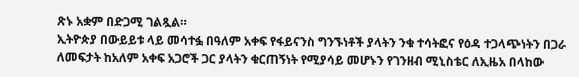ጽኑ አቋም በድጋሚ ገልጿል።
ኢትዮጵያ በውይይቱ ላይ መሳተፏ በዓለም አቀፍ የፋይናንስ ግንኙነቶች ያላትን ንቁ ተሳትፎና የዕዳ ተጋላጭነትን በጋራ ለመፍታት ከአለም አቀፍ አጋሮች ጋር ያላትን ቁርጠኝነት የሚያሳይ መሆኑን የገንዘብ ሚኒስቴር ለኢዜአ በላከው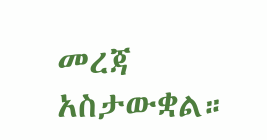መረጃ አስታውቋል።